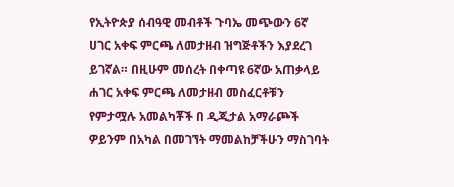የኢትዮጵያ ሰብዓዊ መብቶች ጉባኤ መጭውን 6ኛ ሀገር አቀፍ ምርጫ ለመታዘብ ዝግጅቶችን እያደረገ ይገኛል። በዚሁም መሰረት በቀጣዩ 6ኛው አጠቃላይ ሐገር አቀፍ ምርጫ ለመታዘብ መስፈርቶቹን የምታሟሉ አመልካቾች በ ዲጂታል አማራጮች ዎይንም በአካል በመገኘት ማመልከቻችሁን ማስገባት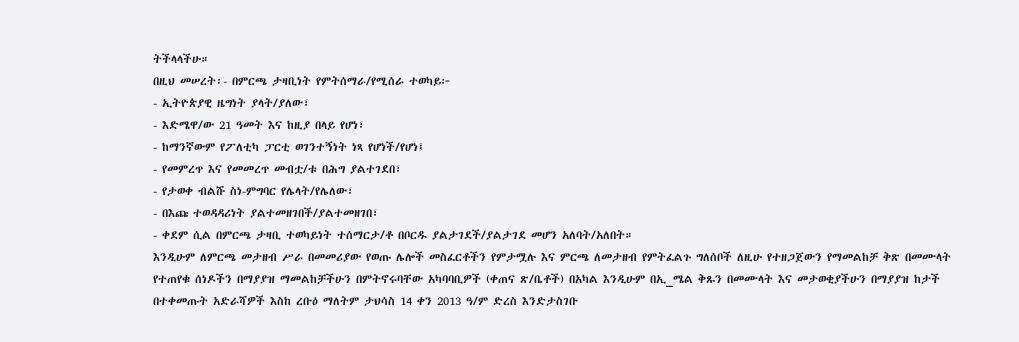ትችላላችሁ።
በዚህ መሠረት፡- በምርጫ ታዛቢነት የምትሰማራ/የሚሰራ ተወካይ፦
- ኢትዮጵያዊ ዜግነት ያላት/ያለው፣
- እድሜዋ/ው 21 ዓመት እና ከዚያ በላይ የሆነ፣
- ከማንኛውም የፖለቲካ ፓርቲ ወገንተኝነት ነጻ የሆነች/የሆነ፤
- የመምረጥ እና የመመረጥ መብቷ/ቱ በሕግ ያልተገደበ፣
- የታወቀ ብልሹ ስነ-ምግባር የሌላት/የሌለው፣
- በእጩ ተወዳዳሪነት ያልተመዘገበች/ያልተመዘገበ፣
- ቀደም ሲል በምርጫ ታዛቢ ተወካይነት ተሰማርታ/ቶ በቦርዱ ያልታገደች/ያልታገደ መሆን አለባት/አለበት።
እንዲሁም ለምርጫ መታዘብ ሥራ በመመሪያው የወጡ ሌሎች መስፈርቶችን የምታሟሉ እና ምርጫ ለመታዘብ የምትፈልጉ ግለሰቦች ለዚሁ የተዘጋጀውን የማመልከቻ ቅጽ በመሙላት የተጠየቁ ሰነዶችን በማያያዝ ማመልከቻችሁን በምትኖሩባቸው አካባባቢዎች (ቀጠና ጽ/ቤቶች) በአካል እንዲሁም በኢ_ሜል ቅጹን በመሙላት እና መታወቂያችሁን በማያያዝ ከታች በተቀመጡት አድራሻዎች እስከ ረቡዕ ማለትም ታህሳስ 14 ቀን 2013 ዓ/ም ድረስ እንድታስገቡ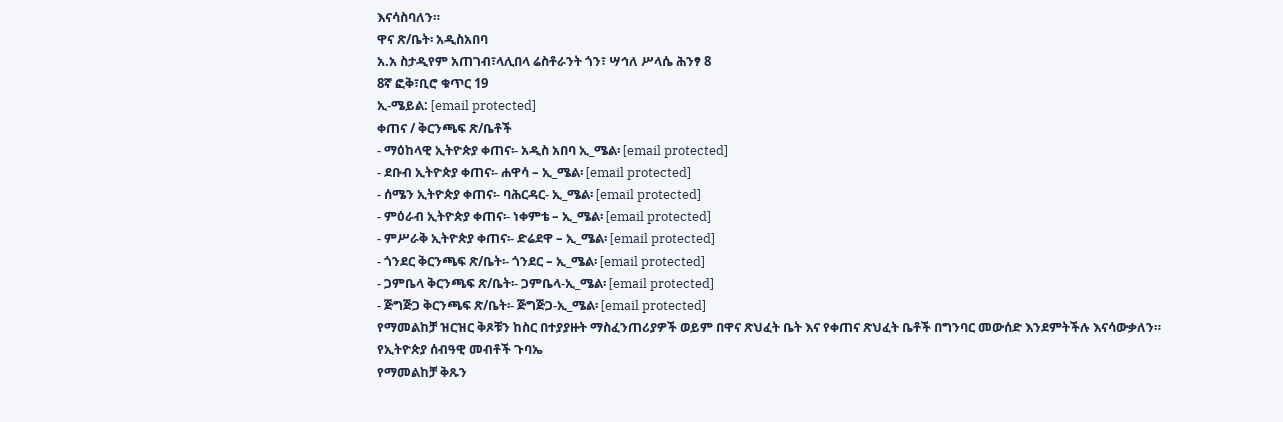እናሳስባለን።
ዋና ጽ/ቤት፡ አዲስአበባ
አ.አ ስታዲየም አጠገብ፣ላሊበላ ሬስቶራንት ጎን፣ ሣኅለ ሥላሴ ሕንፃ 8
8ኛ ፎቅ፣ቢሮ ቁጥር 19
ኢ-ሜይል: [email protected]
ቀጠና / ቅርንጫፍ ጽ/ቤቶች
- ማዕከላዊ ኢትዮጵያ ቀጠና፡- አዲስ አበባ ኢ_ሜል፡ [email protected]
- ደቡብ ኢትዮጵያ ቀጠና፡- ሐዋሳ – ኢ_ሜል፡ [email protected]
- ሰሜን ኢትዮጵያ ቀጠና፡- ባሕርዳር- ኢ_ሜል፡ [email protected]
- ምዕራብ ኢትዮጵያ ቀጠና፡- ነቀምቴ – ኢ_ሜል፡ [email protected]
- ምሥራቅ ኢትዮጵያ ቀጠና፡- ድሬደዋ – ኢ_ሜል፡ [email protected]
- ጎንደር ቅርንጫፍ ጽ/ቤት፡- ጎንደር – ኢ_ሜል፡ [email protected]
- ጋምቤላ ቅርንጫፍ ጽ/ቤት፡- ጋምቤላ-ኢ_ሜል፡ [email protected]
- ጅግጅጋ ቅርንጫፍ ጽ/ቤት፡- ጅግጅጋ-ኢ_ሜል፡ [email protected]
የማመልከቻ ዝርዝር ቅጾቹን ከስር በተያያዙት ማስፈንጠሪያዎች ወይም በዋና ጽህፈት ቤት እና የቀጠና ጽህፈት ቤቶች በግንባር መውሰድ እንደምትችሉ እናሳውቃለን።
የኢትዮጵያ ሰብዓዊ መብቶች ጉባኤ
የማመልከቻ ቅጹን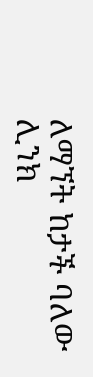ለማኘት ከታች ባለው ሊንክ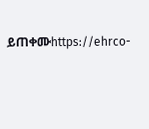ይጠቀሙhttps://ehrco-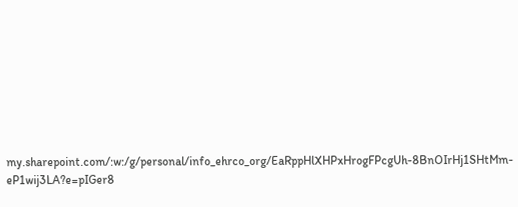my.sharepoint.com/:w:/g/personal/info_ehrco_org/EaRppHlXHPxHrogFPcgUh-8BnOIrHj1SHtMm-eP1wij3LA?e=pIGer8